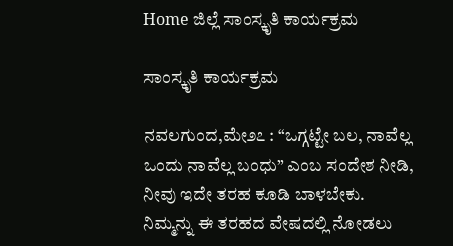Home ಜಿಲ್ಲೆ ಸಾಂಸ್ಕೃತಿ ಕಾರ್ಯಕ್ರಮ

ಸಾಂಸ್ಕೃತಿ ಕಾರ್ಯಕ್ರಮ

ನವಲಗುಂದ,ಮೇ೨೭ : “ಒಗ್ಗಟ್ಟೇ ಬಲ, ನಾವೆಲ್ಲ ಒಂದು ನಾವೆಲ್ಲ ಬಂಧು” ಎಂಬ ಸಂದೇಶ ನೀಡಿ, ನೀವು ಇದೇ ತರಹ ಕೂಡಿ ಬಾಳಬೇಕು. ನಿಮ್ಮನ್ನು ಈ ತರಹದ ವೇಷದಲ್ಲಿ ನೋಡಲು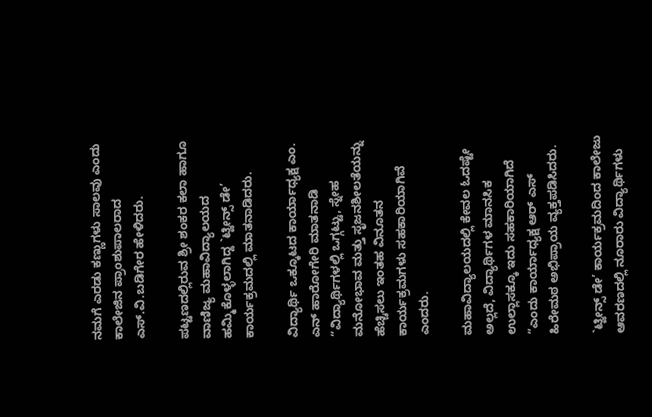ನಮಗೆ ಎರಡು ಕಣ್ಣುಗಳು ಸಾಲವು ಎಂದು ಕಾಲೇಜಿನ ಪ್ರಾಂಶುಪಾಲರಾದ ಎಸ್.ವಿ.ಬಡಿಗೇರ ಹೇಳಿದರು.

ಪಟ್ಟಣದಲ್ಲಿರುವ ಶ್ರೀ ಶಂಕರ ಕಲಾ ಹಾಗೂ ವಾಣಿಜ್ಯ ಮಹಾವಿದ್ಯಾಲಯದ ಹಮ್ಮಿಕೊಳ್ಳಲಾಗಿದ್ದ `ಟ್ವೀನ್ಸ್ ಡೇ’ ಕಾರ್ಯಕ್ರಮದಲ್ಲಿ ಮಾತನಾಡಿದರು.

ವಿದ್ಯಾರ್ಥಿ ಒಕ್ಕೂಟದ ಕಾರ್ಯಾಧ್ಯಕ್ಷ ಎಂ. ಎನ್ ಹಾರೋಗೇರಿ ಮಾತನಾಡಿ “ವಿದ್ಯಾರ್ಥಿಗಳಲ್ಲಿ ಒಗ್ಗಟ್ಟು, ಸ್ನೇಹ ಮನೋಭಾವ ಮತ್ತು ಸೃಜನಶೀಲತೆಯನ್ನು ಹೆಚ್ಚಿಸಲು ಇಂತಹ ವಿನೂತನ ಕಾರ್ಯಕ್ರಮಗಳು ಸಹಕಾರಿಯಾಗಿವೆ ಎಂದರು.

ಮಹಾವಿದ್ಯಾಲಯದಲ್ಲಿ ಕೇವಲ ಓದಷ್ಟೇ ಅಲ್ಲದೆ, ವಿದ್ಯಾರ್ಥಿಗಳ ಮಾನಸಿಕ ಉಲ್ಲಾಸಕ್ಕೂ ಇದು ಸಹಕಾರಿಯಾಗಿದೆ “ಎಂದು ಕಾರ್ಯಾಧ್ಯಕ್ಷ ಆರ್ ಎಸ್ ಹಿರೇಮಠ ಅಭಿಪ್ರಾಯ ವ್ಯಕ್ತಪಡಿಸಿದರು.

`ಟ್ವೀನ್ಸ್ ಡೇ’ ಕಾರ್ಯಕ್ರಮದಿಂದ ಕಾಲೇಜು ಆವರಣದಲ್ಲಿ ನೂರಾರು ವಿದ್ಯಾರ್ಥಿಗಳು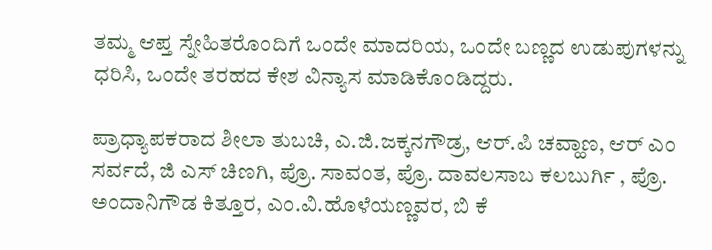ತಮ್ಮ ಆಪ್ತ ಸ್ನೇಹಿತರೊಂದಿಗೆ ಒಂದೇ ಮಾದರಿಯ, ಒಂದೇ ಬಣ್ಣದ ಉಡುಪುಗಳನ್ನು ಧರಿಸಿ, ಒಂದೇ ತರಹದ ಕೇಶ ವಿನ್ಯಾಸ ಮಾಡಿಕೊಂಡಿದ್ದರು.

ಪ್ರಾಧ್ಯಾಪಕರಾದ ಶೀಲಾ ತುಬಚಿ, ಎ.ಜಿ.ಜಕ್ಕನಗೌಡ್ರ, ಆರ್.ಪಿ ಚವ್ಹಾಣ, ಆರ್ ಎಂ ಸರ್ವದೆ, ಜಿ ಎಸ್ ಚಿಣಗಿ, ಪ್ರೊ. ಸಾವಂತ, ಪ್ರೊ. ದಾವಲಸಾಬ ಕಲಬುರ್ಗಿ , ಪ್ರೊ. ಅಂದಾನಿಗೌಡ ಕಿತ್ತೂರ, ಎಂ.ವಿ.ಹೊಳೆಯಣ್ಣವರ, ಬಿ ಕೆ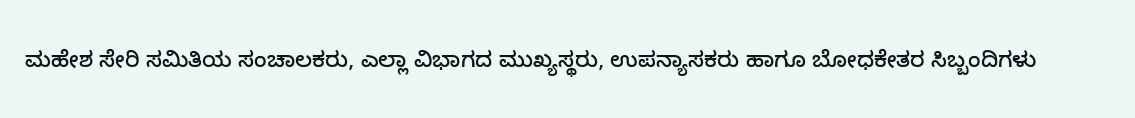ಮಹೇಶ ಸೇರಿ ಸಮಿತಿಯ ಸಂಚಾಲಕರು, ಎಲ್ಲಾ ವಿಭಾಗದ ಮುಖ್ಯಸ್ಥರು, ಉಪನ್ಯಾಸಕರು ಹಾಗೂ ಬೋಧಕೇತರ ಸಿಬ್ಬಂದಿಗಳು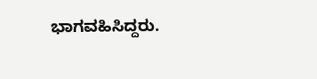ಭಾಗವಹಿಸಿದ್ದರು.